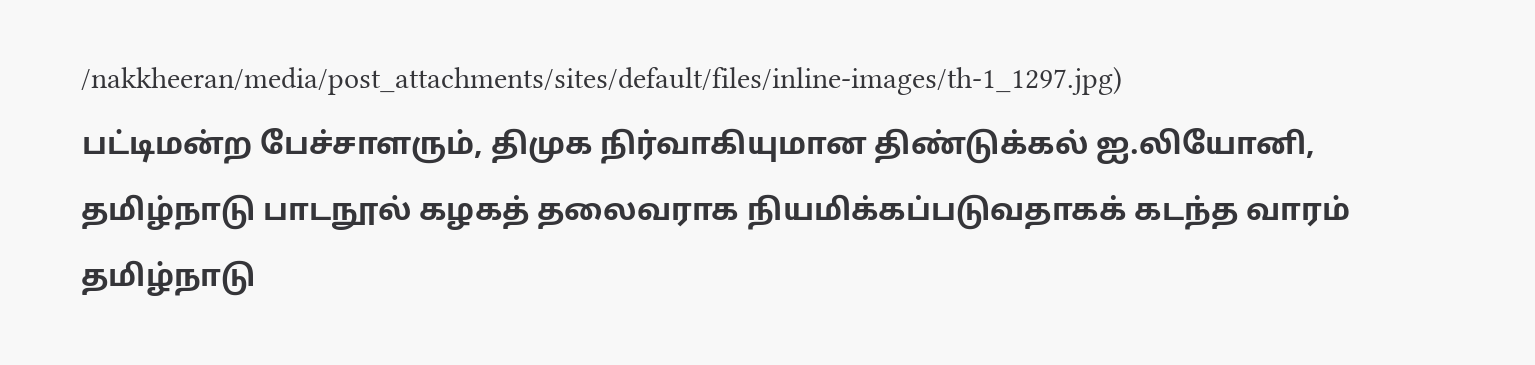/nakkheeran/media/post_attachments/sites/default/files/inline-images/th-1_1297.jpg)
பட்டிமன்ற பேச்சாளரும், திமுக நிர்வாகியுமான திண்டுக்கல் ஐ.லியோனி, தமிழ்நாடு பாடநூல் கழகத் தலைவராக நியமிக்கப்படுவதாகக் கடந்த வாரம் தமிழ்நாடு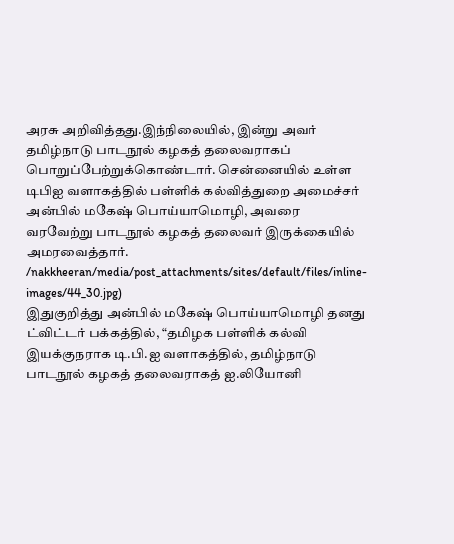அரசு அறிவித்தது.இந்நிலையில், இன்று அவர் தமிழ்நாடு பாடநூல் கழகத் தலைவராகப் பொறுப்பேற்றுக்கொண்டார். சென்னையில் உள்ள டிபிஐ வளாகத்தில் பள்ளிக் கல்வித்துறை அமைச்சர் அன்பில் மகேஷ் பொய்யாமொழி, அவரை வரவேற்று பாடநூல் கழகத் தலைவர் இருக்கையில் அமரவைத்தார்.
/nakkheeran/media/post_attachments/sites/default/files/inline-images/44_30.jpg)
இதுகுறித்து அன்பில் மகேஷ் பொய்யாமொழி தனது ட்விட்டர் பக்கத்தில், “தமிழக பள்ளிக் கல்வி இயக்குநராக டி.பி.ஐ வளாகத்தில், தமிழ்நாடு பாடநூல் கழகத் தலைவராகத் ஐ.லியோனி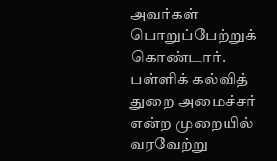அவர்கள் பொறுப்பேற்றுக் கொண்டார். பள்ளிக் கல்வித் துறை அமைச்சர் என்ற முறையில் வரவேற்று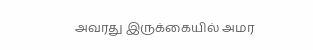அவரது இருக்கையில் அமர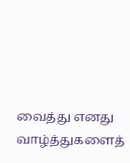வைத்து எனது வாழ்த்துகளைத்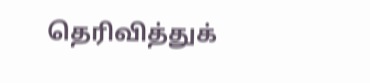தெரிவித்துக்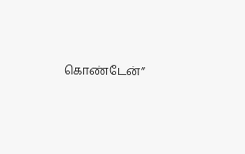கொண்டேன்”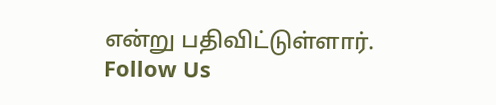என்று பதிவிட்டுள்ளார்.
Follow Us